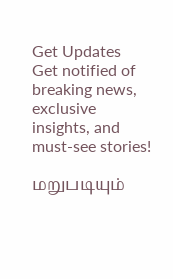Get Updates
Get notified of breaking news, exclusive insights, and must-see stories!

மறுபடியும்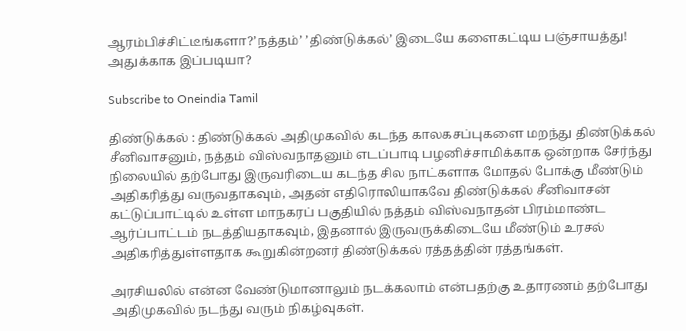ஆரம்பிச்சிட்டீங்களா?’நத்தம்’ ’திண்டுக்கல்’ இடையே களைகட்டிய பஞ்சாயத்து! அதுக்காக இப்படியா?

Subscribe to Oneindia Tamil

திண்டுக்கல் : திண்டுக்கல் அதிமுகவில் கடந்த காலகசப்புகளை மறந்து திண்டுக்கல் சீனிவாசனும், நத்தம் விஸ்வநாதனும் எடப்பாடி பழனிச்சாமிக்காக ஒன்றாக சேர்ந்து நிலையில் தற்போது இருவரிடைய கடந்த சில நாட்களாக மோதல் போக்கு மீண்டும் அதிகரித்து வருவதாகவும், அதன் எதிரொலியாகவே திண்டுக்கல் சீனிவாசன் கட்டுப்பாட்டில் உள்ள மாநகரப் பகுதியில் நத்தம் விஸ்வநாதன் பிரம்மாண்ட ஆர்ப்பாட்டம் நடத்தியதாகவும், இதனால் இருவருக்கிடையே மீண்டும் உரசல் அதிகரித்துள்ளதாக கூறுகின்றனர் திண்டுக்கல் ரத்தத்தின் ரத்தங்கள்.

அரசியலில் என்ன வேண்டுமானாலும் நடக்கலாம் என்பதற்கு உதாரணம் தற்போது அதிமுகவில் நடந்து வரும் நிகழ்வுகள்.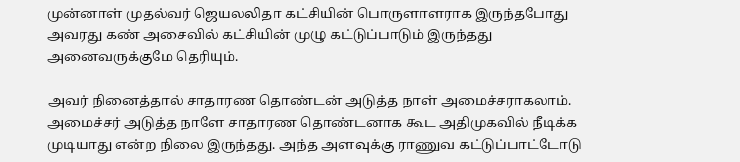முன்னாள் முதல்வர் ஜெயலலிதா கட்சியின் பொருளாளராக இருந்தபோது அவரது கண் அசைவில் கட்சியின் முழு கட்டுப்பாடும் இருந்தது அனைவருக்குமே தெரியும்.

அவர் நினைத்தால் சாதாரண தொண்டன் அடுத்த நாள் அமைச்சராகலாம். அமைச்சர் அடுத்த நாளே சாதாரண தொண்டனாக கூட அதிமுகவில் நீடிக்க முடியாது என்ற நிலை இருந்தது. அந்த அளவுக்கு ராணுவ கட்டுப்பாட்டோடு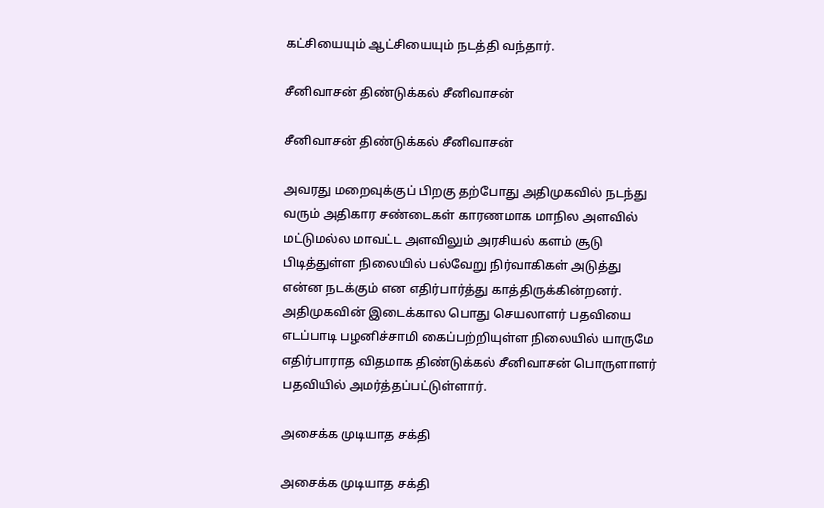கட்சியையும் ஆட்சியையும் நடத்தி வந்தார்.

சீனிவாசன் திண்டுக்கல் சீனிவாசன்

சீனிவாசன் திண்டுக்கல் சீனிவாசன்

அவரது மறைவுக்குப் பிறகு தற்போது அதிமுகவில் நடந்து வரும் அதிகார சண்டைகள் காரணமாக மாநில அளவில் மட்டுமல்ல மாவட்ட அளவிலும் அரசியல் களம் சூடு பிடித்துள்ள நிலையில் பல்வேறு நிர்வாகிகள் அடுத்து என்ன நடக்கும் என எதிர்பார்த்து காத்திருக்கின்றனர். அதிமுகவின் இடைக்கால பொது செயலாளர் பதவியை எடப்பாடி பழனிச்சாமி கைப்பற்றியுள்ள நிலையில் யாருமே எதிர்பாராத விதமாக திண்டுக்கல் சீனிவாசன் பொருளாளர் பதவியில் அமர்த்தப்பட்டுள்ளார்.

அசைக்க முடியாத சக்தி

அசைக்க முடியாத சக்தி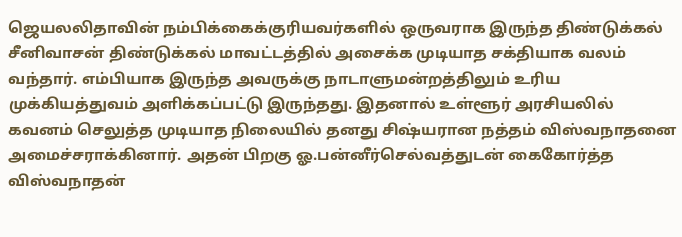ஜெயலலிதாவின் நம்பிக்கைக்குரியவர்களில் ஒருவராக இருந்த திண்டுக்கல் சீனிவாசன் திண்டுக்கல் மாவட்டத்தில் அசைக்க முடியாத சக்தியாக வலம் வந்தார். எம்பியாக இருந்த அவருக்கு நாடாளுமன்றத்திலும் உரிய முக்கியத்துவம் அளிக்கப்பட்டு இருந்தது. இதனால் உள்ளூர் அரசியலில் கவனம் செலுத்த முடியாத நிலையில் தனது சிஷ்யரான நத்தம் விஸ்வநாதனை அமைச்சராக்கினார். அதன் பிறகு ஓ.பன்னீர்செல்வத்துடன் கைகோர்த்த விஸ்வநாதன்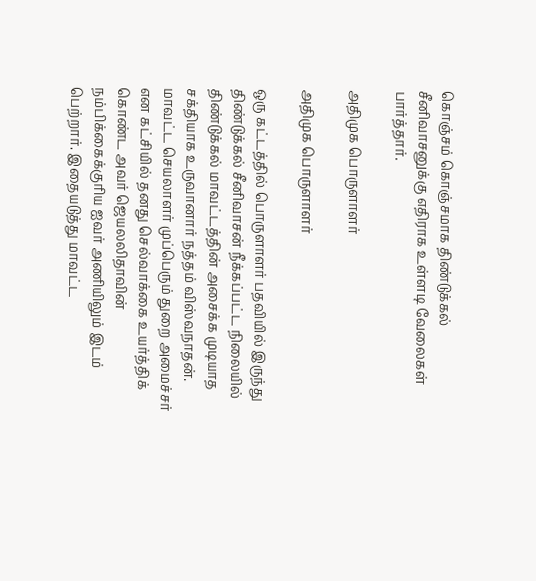கொஞ்சம் கொஞ்சமாக திண்டுக்கல் சீனிவாசனுக்கு எதிராக உள்ளடி வேலைகள் பார்த்தார்.

அதிமுக பொருளாளர்

அதிமுக பொருளாளர்

ஒரு கட்டத்தில் பொருளாளர் பதவியில் இருந்து திண்டுக்கல் சீனிவாசன் நீக்கப்பட்ட நிலையில் திண்டுக்கல் மாவட்டத்தின் அசைக்க முடியாத சக்தியாக உருவானார் நத்தம் விஸ்வநாதன். மாவட்ட செயலாளர் முப்பெரும் துறை அமைச்சர் என கட்சியில் தனது செல்வாக்கை உயர்த்திக் கொண்ட அவர் ஜெயலலிதாவின் நம்பிக்கைக்குரிய ஐவர் அணியிலும் இடம் பெற்றார். இதையடுத்து மாவட்ட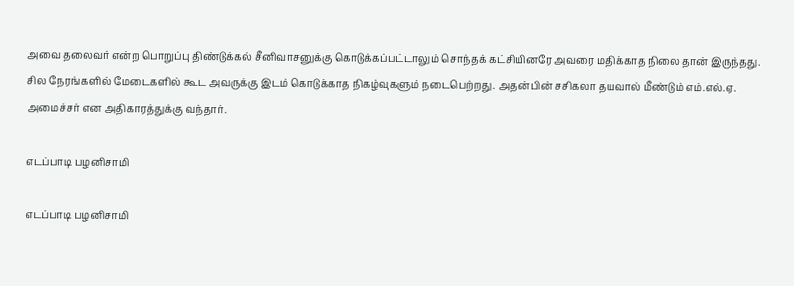அவை தலைவர் என்ற பொறுப்பு திண்டுக்கல் சீனிவாசனுக்கு கொடுக்கப்பட்டாலும் சொந்தக் கட்சியினரே அவரை மதிக்காத நிலை தான் இருந்தது. சில நேரங்களில் மேடைகளில் கூட அவருக்கு இடம் கொடுக்காத நிகழ்வுகளும் நடைபெற்றது. அதன்பின் சசிகலா தயவால் மீண்டும் எம்.எல்.ஏ. அமைச்சர் என அதிகாரத்துக்கு வந்தார்.

எடப்பாடி பழனிசாமி

எடப்பாடி பழனிசாமி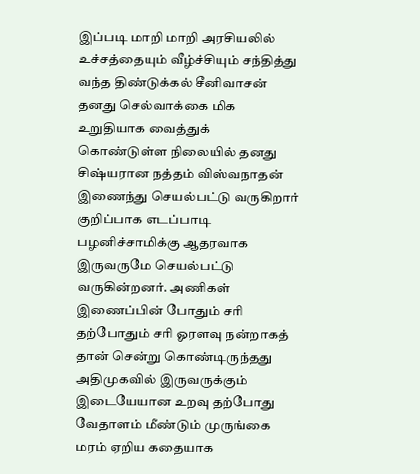இப்படி மாறி மாறி அரசியலில் உச்சத்தையும் வீழ்ச்சியும் சந்தித்து வந்த திண்டுக்கல் சீனிவாசன் தனது செல்வாக்கை மிக உறுதியாக வைத்துக் கொண்டுள்ள நிலையில் தனது சிஷ்யரான நத்தம் விஸ்வநாதன் இணைந்து செயல்பட்டு வருகிறார் குறிப்பாக எடப்பாடி பழனிச்சாமிக்கு ஆதரவாக இருவருமே செயல்பட்டு வருகின்றனர். அணிகள் இணைப்பின் போதும் சரி தற்போதும் சரி ஓரளவு நன்றாகத் தான் சென்று கொண்டிருந்தது அதிமுகவில் இருவருக்கும் இடையேயான உறவு தற்போது வேதாளம் மீண்டும் முருங்கை மரம் ஏறிய கதையாக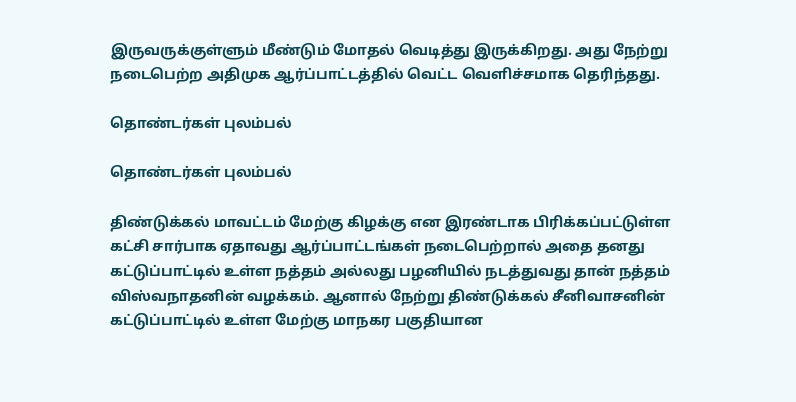இருவருக்குள்ளும் மீண்டும் மோதல் வெடித்து இருக்கிறது. அது நேற்று நடைபெற்ற அதிமுக ஆர்ப்பாட்டத்தில் வெட்ட வெளிச்சமாக தெரிந்தது.

தொண்டர்கள் புலம்பல்

தொண்டர்கள் புலம்பல்

திண்டுக்கல் மாவட்டம் மேற்கு கிழக்கு என இரண்டாக பிரிக்கப்பட்டுள்ள கட்சி சார்பாக ஏதாவது ஆர்ப்பாட்டங்கள் நடைபெற்றால் அதை தனது கட்டுப்பாட்டில் உள்ள நத்தம் அல்லது பழனியில் நடத்துவது தான் நத்தம் விஸ்வநாதனின் வழக்கம். ஆனால் நேற்று திண்டுக்கல் சீனிவாசனின் கட்டுப்பாட்டில் உள்ள மேற்கு மாநகர பகுதியான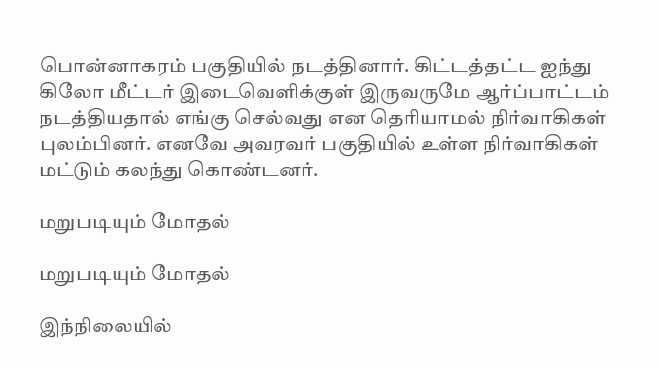பொன்னாகரம் பகுதியில் நடத்தினார். கிட்டத்தட்ட ஐந்து கிலோ மீட்டர் இடைவெளிக்குள் இருவருமே ஆர்ப்பாட்டம் நடத்தியதால் எங்கு செல்வது என தெரியாமல் நிர்வாகிகள் புலம்பினர். எனவே அவரவர் பகுதியில் உள்ள நிர்வாகிகள் மட்டும் கலந்து கொண்டனர்.

மறுபடியும் மோதல்

மறுபடியும் மோதல்

இந்நிலையில்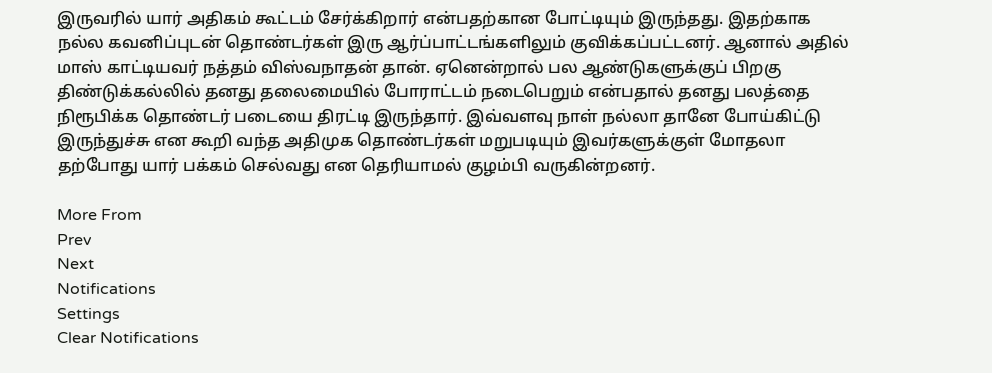இருவரில் யார் அதிகம் கூட்டம் சேர்க்கிறார் என்பதற்கான போட்டியும் இருந்தது. இதற்காக நல்ல கவனிப்புடன் தொண்டர்கள் இரு ஆர்ப்பாட்டங்களிலும் குவிக்கப்பட்டனர். ஆனால் அதில் மாஸ் காட்டியவர் நத்தம் விஸ்வநாதன் தான். ஏனென்றால் பல ஆண்டுகளுக்குப் பிறகு திண்டுக்கல்லில் தனது தலைமையில் போராட்டம் நடைபெறும் என்பதால் தனது பலத்தை நிரூபிக்க தொண்டர் படையை திரட்டி இருந்தார். இவ்வளவு நாள் நல்லா தானே போய்கிட்டு இருந்துச்சு என கூறி வந்த அதிமுக தொண்டர்கள் மறுபடியும் இவர்களுக்குள் மோதலா தற்போது யார் பக்கம் செல்வது என தெரியாமல் குழம்பி வருகின்றனர்.

More From
Prev
Next
Notifications
Settings
Clear Notifications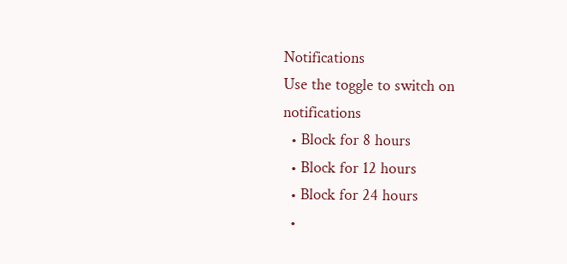Notifications
Use the toggle to switch on notifications
  • Block for 8 hours
  • Block for 12 hours
  • Block for 24 hours
  •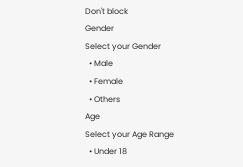Don't block
Gender
Select your Gender
  • Male
  • Female
  • Others
Age
Select your Age Range
  • Under 18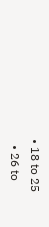• 18 to 25
  • 26 to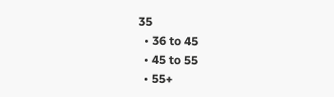35
  • 36 to 45
  • 45 to 55
  • 55+